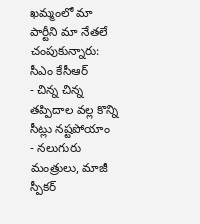ఖమ్మంలో మా పార్టీని మా నేతలే చంపుకున్నారు: సీఎం కేసీఆర్
- చిన్న చిన్న తప్పిదాల వల్ల కొన్ని సీట్లు నష్టపోయాం
- నలుగురు మంత్రులు, మాజీ స్పీకర్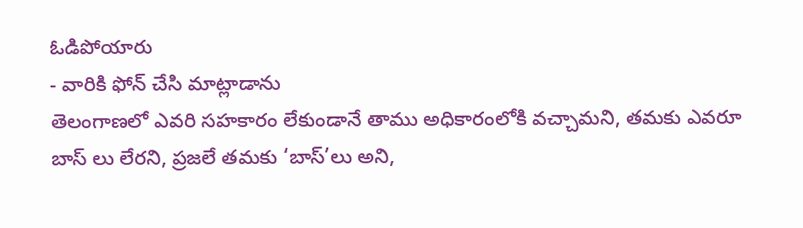ఓడిపోయారు
- వారికి ఫోన్ చేసి మాట్లాడాను
తెలంగాణలో ఎవరి సహకారం లేకుండానే తాము అధికారంలోకి వచ్చామని, తమకు ఎవరూ బాస్ లు లేరని, ప్రజలే తమకు ‘బాస్’లు అని,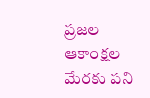ప్రజల ఆకాంక్షల మేరకు పని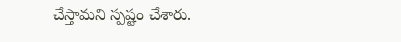చేస్తామని స్పష్టం చేశారు.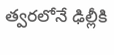త్వరలోనే ఢిల్లీకి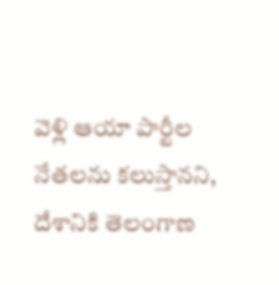వెళ్లి ఆయా పార్టీల నేతలను కలుస్తానని, దేశానికి తెలంగాణ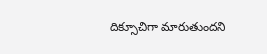దిక్సూచిగా మారుతుందని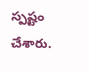స్పష్టం చేశారు.